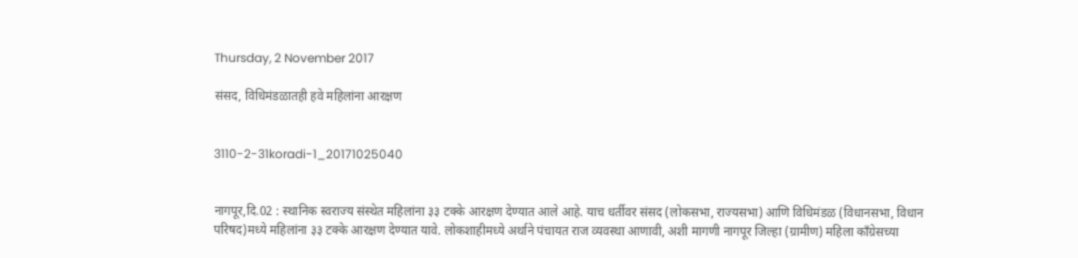Thursday, 2 November 2017

संसद, विधिमंडळातही हवे महिलांना आरक्षण


3110-2-31koradi-1_20171025040


नागपूर,दि.02 : स्थानिक स्वराज्य संस्थेत महिलांना ३३ टक्के आरक्षण देण्यात आले आहे. याच धर्तीवर संसद (लोकसभा, राज्यसभा) आणि विधिमंडळ (विधानसभा, विधान परिषद)मध्ये महिलांना ३३ टक्के आरक्षण देण्यात यावे. लोकशाहीमध्ये अर्थाने पंचायत राज व्यवस्था आणावी, अशी मागणी नागपूर जिल्हा (ग्रामीण) महिला काँग्रेसच्या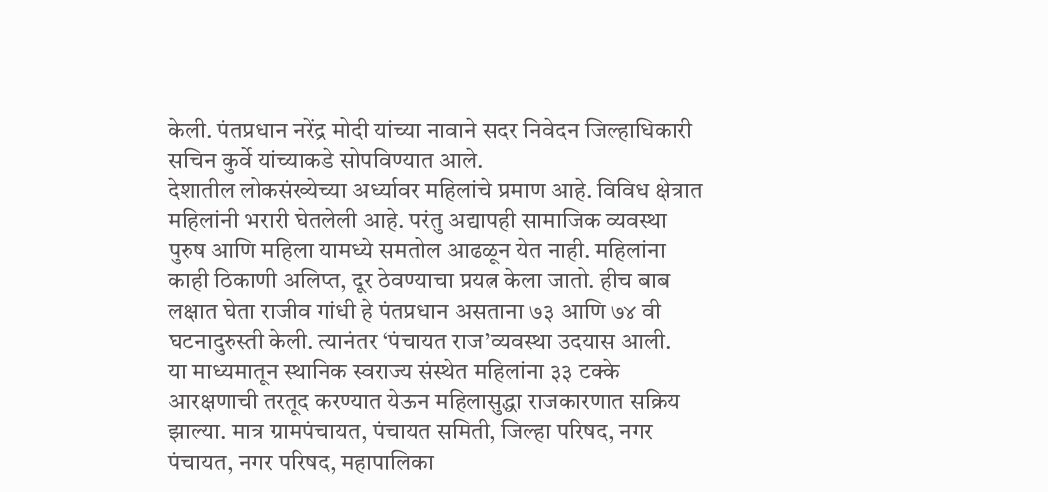केली. पंतप्रधान नरेंद्र मोदी यांच्या नावाने सदर निवेदन जिल्हाधिकारी सचिन कुर्वे यांच्याकडे सोपविण्यात आले.
देशातील लोकसंख्येच्या अर्ध्यावर महिलांचे प्रमाण आहे. विविध क्षेत्रात महिलांनी भरारी घेतलेली आहे. परंतु अद्यापही सामाजिक व्यवस्था पुरुष आणि महिला यामध्ये समतोल आढळून येत नाही. महिलांना काही ठिकाणी अलिप्त, दूर ठेवण्याचा प्रयत्न केला जातो. हीच बाब लक्षात घेता राजीव गांधी हे पंतप्रधान असताना ७३ आणि ७४ वी घटनादुरुस्ती केली. त्यानंतर ‘पंचायत राज’व्यवस्था उदयास आली.
या माध्यमातून स्थानिक स्वराज्य संस्थेत महिलांना ३३ टक्के आरक्षणाची तरतूद करण्यात येऊन महिलासुद्धा राजकारणात सक्रिय झाल्या. मात्र ग्रामपंचायत, पंचायत समिती, जिल्हा परिषद, नगर पंचायत, नगर परिषद, महापालिका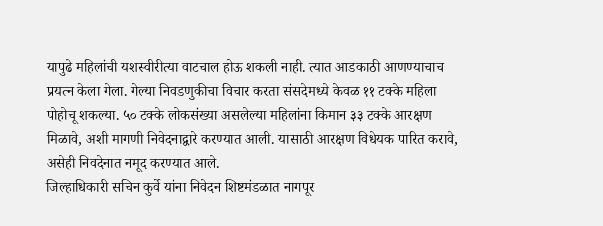यापुढे महिलांची यशस्वीरीत्या वाटचाल होऊ शकली नाही. त्यात आडकाठी आणण्याचाच प्रयत्न केला गेला. गेल्या निवडणुकीचा विचार करता संसदेमध्ये केवळ ११ टक्के महिला पोहोचू शकल्या. ५० टक्के लोकसंख्या असलेल्या महिलांना किमान ३३ टक्के आरक्षण मिळावे, अशी मागणी निवेदनाद्वारे करण्यात आली. यासाठी आरक्षण विधेयक पारित करावे, असेही निवदेनात नमूद करण्यात आले.
जिल्हाधिकारी सचिन कुर्वे यांना निवेदन शिष्टमंडळात नागपूर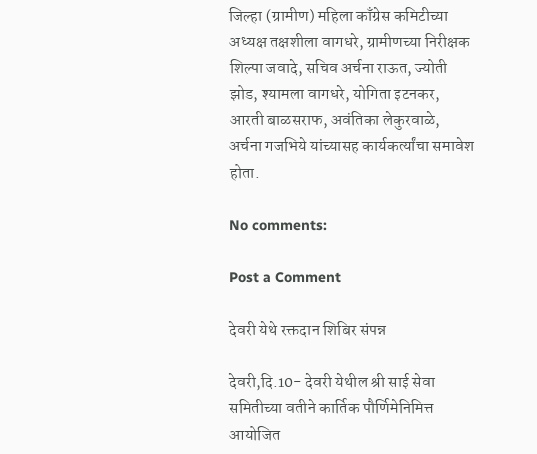जिल्हा (ग्रामीण) महिला काँग्रेस कमिटीच्या अध्यक्ष तक्षशीला वागधरे, ग्रामीणच्या निरीक्षक शिल्पा जवादे, सचिव अर्चना राऊत, ज्योती झोड, श्यामला वागधरे, योगिता इटनकर, आरती बाळसराफ, अवंतिका लेकुरवाळे, अर्चना गजभिये यांच्यासह कार्यकर्त्यांचा समावेश होता.

No comments:

Post a Comment

देवरी येथे रक्तदान शिबिर संपन्न

देवरी,दि.10- देवरी येथील श्री साई सेवा समितीच्या वतीने कार्तिक पौर्णिमेनिमित्त आयोजित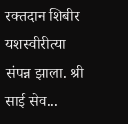रक्तदान शिबीर यशस्वीरीत्या संपन्न झाला. श्री साई सेव...